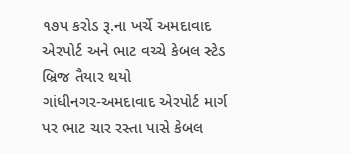૧૭૫ કરોડ રૂ.ના ખર્ચે અમદાવાદ એરપોર્ટ અને ભાટ વચ્ચે કેબલ સ્ટેડ બ્રિજ તૈયાર થયો
ગાંધીનગર-અમદાવાદ એરપોર્ટ માર્ગ પર ભાટ ચાર રસ્તા પાસે કેબલ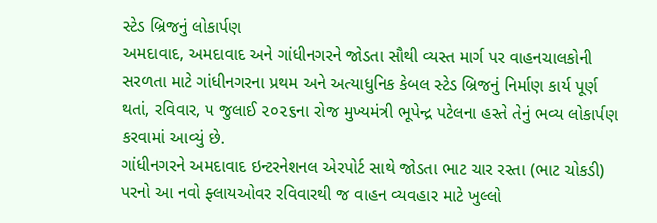સ્ટેડ બ્રિજનું લોકાર્પણ
અમદાવાદ, અમદાવાદ અને ગાંધીનગરને જોડતા સૌથી વ્યસ્ત માર્ગ પર વાહનચાલકોની સરળતા માટે ગાંધીનગરના પ્રથમ અને અત્યાધુનિક કેબલ સ્ટેડ બ્રિજનું નિર્માણ કાર્ય પૂર્ણ થતાં, રવિવાર, ૫ જુલાઈ ૨૦૨૬ના રોજ મુખ્યમંત્રી ભૂપેન્દ્ર પટેલના હસ્તે તેનું ભવ્ય લોકાર્પણ કરવામાં આવ્યું છે.
ગાંધીનગરને અમદાવાદ ઇન્ટરનેશનલ એરપોર્ટ સાથે જોડતા ભાટ ચાર રસ્તા (ભાટ ચોકડી) પરનો આ નવો ફ્લાયઓવર રવિવારથી જ વાહન વ્યવહાર માટે ખુલ્લો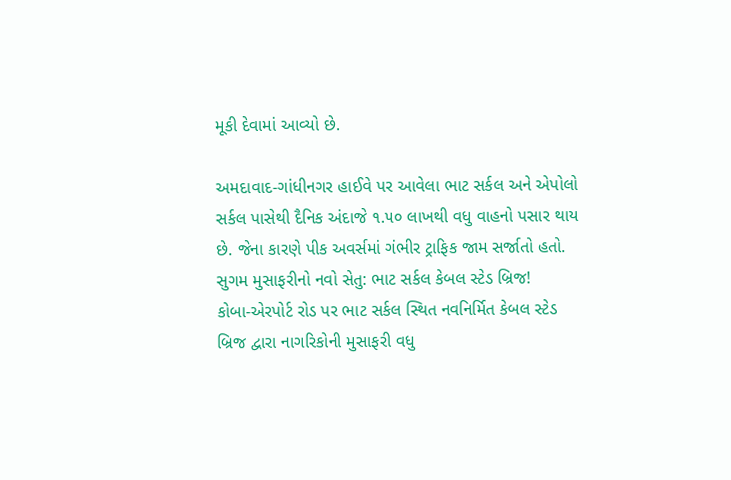મૂકી દેવામાં આવ્યો છે.

અમદાવાદ-ગાંધીનગર હાઈવે પર આવેલા ભાટ સર્કલ અને એપોલો સર્કલ પાસેથી દૈનિક અંદાજે ૧.૫૦ લાખથી વધુ વાહનો પસાર થાય છે. જેના કારણે પીક અવર્સમાં ગંભીર ટ્રાફિક જામ સર્જાતો હતો.
સુગમ મુસાફરીનો નવો સેતુ: ભાટ સર્કલ કેબલ સ્ટેડ બ્રિજ!
કોબા-એરપોર્ટ રોડ પર ભાટ સર્કલ સ્થિત નવનિર્મિત કેબલ સ્ટેડ બ્રિજ દ્વારા નાગરિકોની મુસાફરી વધુ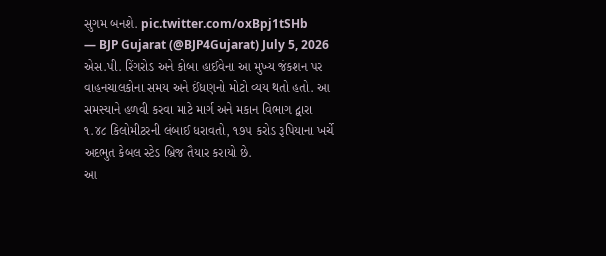સુગમ બનશે. pic.twitter.com/oxBpj1tSHb
— BJP Gujarat (@BJP4Gujarat) July 5, 2026
એસ.પી. રિંગરોડ અને કોબા હાઈવેના આ મુખ્ય જંકશન પર વાહનચાલકોના સમય અને ઈંધણનો મોટો વ્યય થતો હતો. આ સમસ્યાને હળવી કરવા માટે માર્ગ અને મકાન વિભાગ દ્વારા ૧.૪૮ કિલોમીટરની લંબાઈ ધરાવતો, ૧૭૫ કરોડ રૂપિયાના ખર્ચે અદભુત કેબલ સ્ટેડ બ્રિજ તૈયાર કરાયો છે.
આ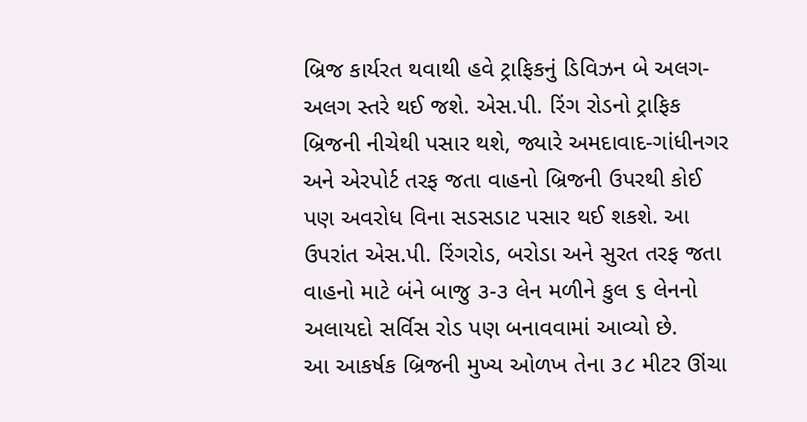બ્રિજ કાર્યરત થવાથી હવે ટ્રાફિકનું ડિવિઝન બે અલગ-અલગ સ્તરે થઈ જશે. એસ.પી. રિંગ રોડનો ટ્રાફિક બ્રિજની નીચેથી પસાર થશે, જ્યારે અમદાવાદ-ગાંધીનગર અને એરપોર્ટ તરફ જતા વાહનો બ્રિજની ઉપરથી કોઈ પણ અવરોધ વિના સડસડાટ પસાર થઈ શકશે. આ ઉપરાંત એસ.પી. રિંગરોડ, બરોડા અને સુરત તરફ જતા વાહનો માટે બંને બાજુ ૩-૩ લેન મળીને કુલ ૬ લેનનો અલાયદો સર્વિસ રોડ પણ બનાવવામાં આવ્યો છે.
આ આકર્ષક બ્રિજની મુખ્ય ઓળખ તેના ૩૮ મીટર ઊંચા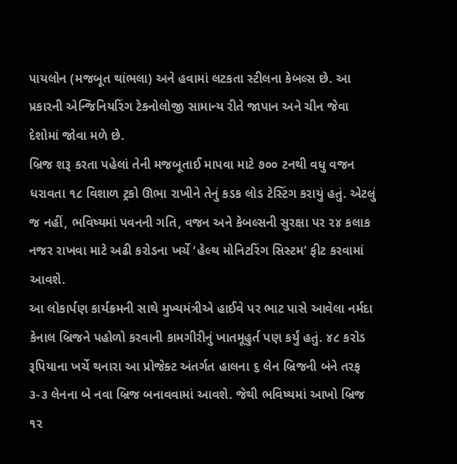પાયલોન (મજબૂત થાંભલા) અને હવામાં લટકતા સ્ટીલના કેબલ્સ છે. આ પ્રકારની એન્જિનિયરિંગ ટેકનોલોજી સામાન્ય રીતે જાપાન અને ચીન જેવા દેશોમાં જોવા મળે છે.
બ્રિજ શરૂ કરતા પહેલાં તેની મજબૂતાઈ માપવા માટે ૭૦૦ ટનથી વધુ વજન ધરાવતા ૧૮ વિશાળ ટ્રકો ઊભા રાખીને તેનું કડક લોડ ટેસ્ટિંગ કરાયું હતું. એટલું જ નહીં, ભવિષ્યમાં પવનની ગતિ, વજન અને કેબલ્સની સુરક્ષા પર ૨૪ કલાક નજર રાખવા માટે અઢી કરોડના ખર્ચે ‘હેલ્થ મોનિટરિંગ સિસ્ટમ’ ફીટ કરવામાં આવશે.
આ લોકાર્પણ કાર્યક્રમની સાથે મુખ્યમંત્રીએ હાઈવે પર ભાટ પાસે આવેલા નર્મદા કેનાલ બ્રિજને પહોળો કરવાની કામગીરીનું ખાતમૂહુર્ત પણ કર્યું હતું. ૪૮ કરોડ રૂપિયાના ખર્ચે થનારા આ પ્રોજેક્ટ અંતર્ગત હાલના ૬ લેન બ્રિજની બંને તરફ ૩-૩ લેનના બે નવા બ્રિજ બનાવવામાં આવશે. જેથી ભવિષ્યમાં આખો બ્રિજ ૧૨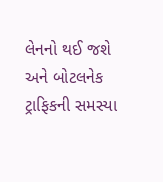લેનનો થઈ જશે અને બોટલનેક ટ્રાફિકની સમસ્યા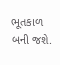ભૂતકાળ બની જશે.